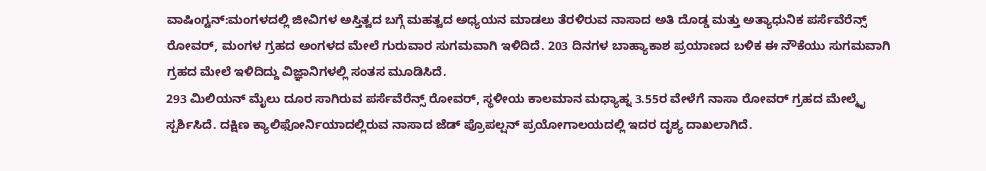ವಾಷಿಂಗ್ಟನ್:ಮಂಗಳದಲ್ಲಿ ಜೀವಿಗಳ ಅಸ್ತಿತ್ವದ ಬಗ್ಗೆ ಮಹತ್ವದ ಅಧ್ಯಯನ ಮಾಡಲು ತೆರಳಿರುವ ನಾಸಾದ ಅತಿ ದೊಡ್ಡ ಮತ್ತು ಅತ್ಯಾಧುನಿಕ ಪರ್ಸೆವೆರೆನ್ಸ್ ರೋವರ್, ಮಂಗಳ ಗ್ರಹದ ಅಂಗಳದ ಮೇಲೆ ಗುರುವಾರ ಸುಗಮವಾಗಿ ಇಳಿದಿದೆ. 203 ದಿನಗಳ ಬಾಹ್ಯಾಕಾಶ ಪ್ರಯಾಣದ ಬಳಿಕ ಈ ನೌಕೆಯು ಸುಗಮವಾಗಿ ಗ್ರಹದ ಮೇಲೆ ಇಳಿದಿದ್ದು ವಿಜ್ಞಾನಿಗಳಲ್ಲಿ ಸಂತಸ ಮೂಡಿಸಿದೆ.
293 ಮಿಲಿಯನ್ ಮೈಲು ದೂರ ಸಾಗಿರುವ ಪರ್ಸೆವೆರೆನ್ಸ್ ರೋವರ್, ಸ್ಥಳೀಯ ಕಾಲಮಾನ ಮಧ್ಯಾಹ್ನ 3.55ರ ವೇಳೆಗೆ ನಾಸಾ ರೋವರ್ ಗ್ರಹದ ಮೇಲ್ಮೈ ಸ್ಪರ್ಶಿಸಿದೆ. ದಕ್ಷಿಣ ಕ್ಯಾಲಿಫೋರ್ನಿಯಾದಲ್ಲಿರುವ ನಾಸಾದ ಜೆಡ್ ಪ್ರೊಪಲ್ಷನ್ ಪ್ರಯೋಗಾಲಯದಲ್ಲಿ ಇದರ ದೃಶ್ಯ ದಾಖಲಾಗಿದೆ.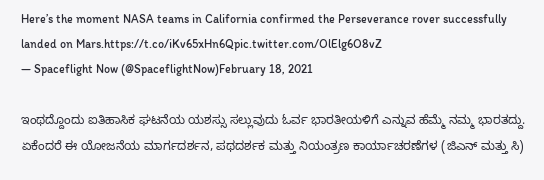Here’s the moment NASA teams in California confirmed the Perseverance rover successfully landed on Mars.https://t.co/iKv65xHn6Qpic.twitter.com/OlElg6O8vZ
— Spaceflight Now (@SpaceflightNow)February 18, 2021

ಇಂಥದ್ದೊಂದು ಐತಿಹಾಸಿಕ ಘಟನೆಯ ಯಶಸ್ಸು ಸಲ್ಲುವುದು ಓರ್ವ ಭಾರತೀಯಳಿಗೆ ಎನ್ನುವ ಹೆಮ್ಮೆ ನಮ್ಮ ಭಾರತದ್ದು. ಏಕೆಂದರೆ ಈ ಯೋಜನೆಯ ಮಾರ್ಗದರ್ಶನ, ಪಥದರ್ಶಕ ಮತ್ತು ನಿಯಂತ್ರಣ ಕಾರ್ಯಾಚರಣೆಗಳ (ಜಿಎನ್ ಮತ್ತು ಸಿ)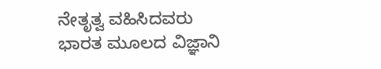ನೇತೃತ್ವ ವಹಿಸಿದವರು ಭಾರತ ಮೂಲದ ವಿಜ್ಞಾನಿ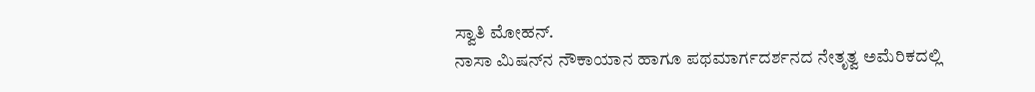ಸ್ವಾತಿ ಮೋಹನ್‌.
ನಾಸಾ ಮಿಷನ್‌ನ ನೌಕಾಯಾನ ಹಾಗೂ ಪಥಮಾರ್ಗದರ್ಶನದ ನೇತೃತ್ವ ಅಮೆರಿಕದಲ್ಲಿ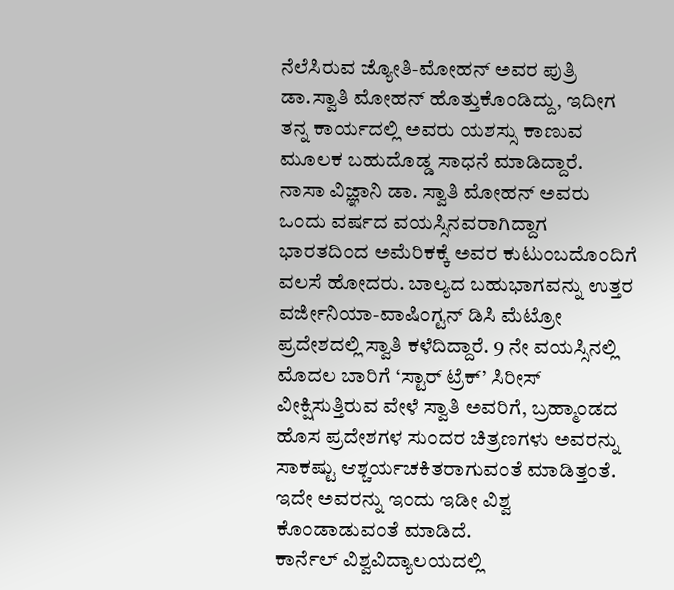ನೆಲೆಸಿರುವ ಜ್ಯೋತಿ-ಮೋಹನ್ ಅವರ ಪುತ್ರಿ ಡಾ.ಸ್ವಾತಿ ಮೋಹನ್ ಹೊತ್ತುಕೊಂಡಿದ್ದು, ಇದೀಗ ತನ್ನ ಕಾರ್ಯದಲ್ಲಿ ಅವರು ಯಶಸ್ಸು ಕಾಣುವ ಮೂಲಕ ಬಹುದೊಡ್ಡ ಸಾಧನೆ ಮಾಡಿದ್ದಾರೆ.
ನಾಸಾ ವಿಜ್ಞಾನಿ ಡಾ. ಸ್ವಾತಿ ಮೋಹನ್ ಅವರು ಒಂದು ವರ್ಷದ ವಯಸ್ಸಿನವರಾಗಿದ್ದಾಗ ಭಾರತದಿಂದ ಅಮೆರಿಕಕ್ಕೆ ಅವರ ಕುಟುಂಬದೊಂದಿಗೆ ವಲಸೆ ಹೋದರು. ಬಾಲ್ಯದ ಬಹುಭಾಗವನ್ನು ಉತ್ತರ ವರ್ಜೀನಿಯಾ-ವಾಷಿಂಗ್ಟನ್ ಡಿಸಿ ಮೆಟ್ರೋ ಪ್ರದೇಶದಲ್ಲಿ ಸ್ವಾತಿ ಕಳೆದಿದ್ದಾರೆ. 9 ನೇ ವಯಸ್ಸಿನಲ್ಲಿ ಮೊದಲ ಬಾರಿಗೆ ‘ಸ್ಟಾರ್ ಟ್ರೆಕ್’ ಸಿರೀಸ್‌ ವೀಕ್ಷಿಸುತ್ತಿರುವ ವೇಳೆ ಸ್ವಾತಿ ಅವರಿಗೆ, ಬ್ರಹ್ಮಾಂಡದ ಹೊಸ ಪ್ರದೇಶಗಳ ಸುಂದರ ಚಿತ್ರಣಗಳು ಅವರನ್ನು ಸಾಕಷ್ಟು ಆಶ್ಚರ್ಯಚಕಿತರಾಗುವಂತೆ ಮಾಡಿತ್ತಂತೆ. ಇದೇ ಅವರನ್ನು ಇಂದು ಇಡೀ ವಿಶ್ವ ಕೊಂಡಾಡುವಂತೆ ಮಾಡಿದೆ.
ಕಾರ್ನೆಲ್ ವಿಶ್ವವಿದ್ಯಾಲಯದಲ್ಲಿ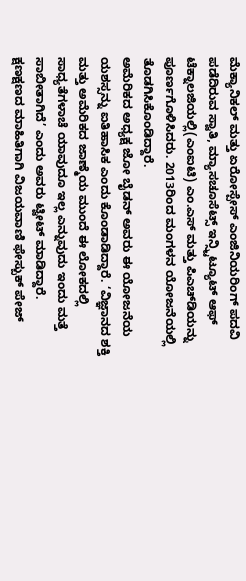ಮೆಕ್ಯಾನಿಕಲ್‌ ಮತ್ತು ಏರೋಸ್ಪೇಸ್‌ ಎಂಜಿನಿಯರಿಂಗ್‌ ಪದವಿ ಪಡೆದಿರುವ ಸ್ವಾತಿ, ಮ್ಯಾಸಚೂಸೆಟ್ಸ್ ಇನ್ಸ್ಟಿಟ್ಯೂಟ್ ಆಫ್ ಟೆಕ್ನಾಲಜಿಯಲ್ಲಿ(ಎಂಐಟಿ) ಎಂ.ಎಸ್‌ ಮತ್ತು ಪಿಎಚ್‌ಡಿಯನ್ನು ಪೂರ್ಣಗೊಳಿಸಿದರು. 2013ರಿಂದ ಮಂಗಳನ ಯೋಜನೆಯಲ್ಲಿ ತೊಡಗಿಸಿಕೊಂಡಿದ್ದಾರೆ.
ಅಮೆರಿಕದ ಅಧ್ಯಕ್ಷ ಜೋ ಬೈಡನ್ ಅವರು ಈ ಯೋಜನೆಯ ಯಶಸ್ಸನ್ನು ಐತಿಹಾಸಿಕ ಎಂದು ಕೊಂಡಾಡಿದ್ದಾರೆ. ‘ವಿಜ್ಞಾನದ ಶಕ್ತಿ ಮತ್ತು ಅಮೆರಿಕದ ಜಾಣ್ಮೆಯ ಮುಂದೆ ಈ ಲೋಕದಲ್ಲಿ ಸಾಧ್ಯತೆಗಳಾಚೆ ಯಾವುದೂ ಇಲ್ಲ ಎನ್ನುವುದು ಇಂದು ಮತ್ತೆ ಸಾಬೀತಾಗಿದೆ’ ಎಂದು ಅವರು ಟ್ವೀಟ್ ಮಾಡಿದ್ದಾರೆ.
ಕ್ಷಣಕ್ಷಣದ ಮಾಹಿತಿಗಾಗಿ ವಿಜಯವಾಣಿ ಫೇಸ್ಬುಕ್ ಪೇಜ್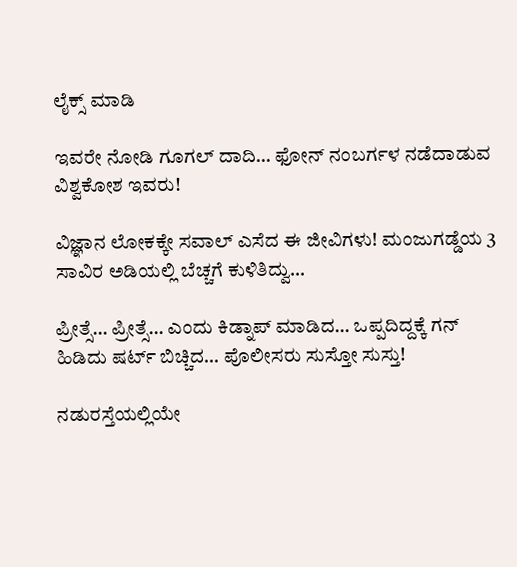ಲೈಕ್ಸ್ ಮಾಡಿ

ಇವರೇ ನೋಡಿ ಗೂಗಲ್ ದಾದಿ… ಫೋನ್ ನಂಬರ್ಗಳ ನಡೆದಾಡುವ ವಿಶ್ವಕೋಶ ಇವರು!

ವಿಜ್ಞಾನ ಲೋಕಕ್ಕೇ ಸವಾಲ್‌ ಎಸೆದ ಈ ಜೀವಿಗಳು! ಮಂಜುಗಡ್ಡೆಯ 3 ಸಾವಿರ ಅಡಿಯಲ್ಲಿ ಬೆಚ್ಚಗೆ ಕುಳಿತಿದ್ವು…

ಪ್ರೀತ್ಸೆ… ಪ್ರೀತ್ಸೆ… ಎಂದು ಕಿಡ್ನಾಪ್ ಮಾಡಿದ… ಒಪ್ಪದಿದ್ದಕ್ಕೆ ಗನ್ ಹಿಡಿದು ಷರ್ಟ್ ಬಿಚ್ಚಿದ… ಪೊಲೀಸರು ಸುಸ್ತೋ ಸುಸ್ತು!

ನಡುರಸ್ತೆಯಲ್ಲಿಯೇ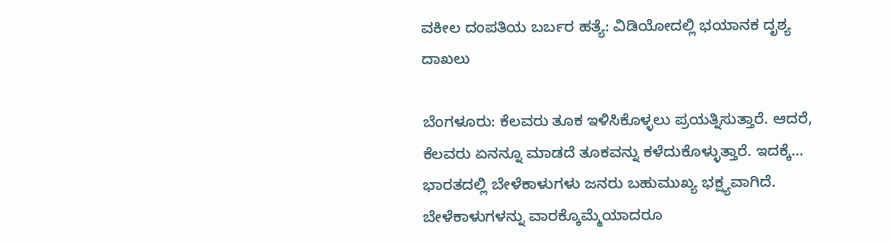ವಕೀಲ ದಂಪತಿಯ ಬರ್ಬರ ಹತ್ಯೆ: ವಿಡಿಯೋದಲ್ಲಿ ಭಯಾನಕ ದೃಶ್ಯ ದಾಖಲು

ಬೆಂಗಳೂರು: ಕೆಲವರು ತೂಕ ಇಳಿಸಿಕೊಳ್ಳಲು ಪ್ರಯತ್ನಿಸುತ್ತಾರೆ. ಆದರೆ, ಕೆಲವರು ಏನನ್ನೂ ಮಾಡದೆ ತೂಕವನ್ನು ಕಳೆದುಕೊಳ್ಳುತ್ತಾರೆ. ಇದಕ್ಕೆ…
ಭಾರತದಲ್ಲಿ ಬೇಳೆಕಾಳುಗಳು ಜನರು ಬಹುಮುಖ್ಯ ಭಕ್ಷ್ಯವಾಗಿದೆ. ಬೇಳೆಕಾಳುಗಳನ್ನು ವಾರಕ್ಕೊಮ್ಮೆಯಾದರೂ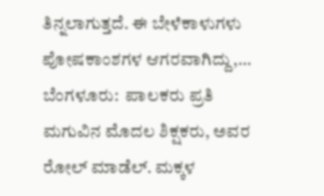ತಿನ್ನಲಾಗುತ್ತದೆ. ಈ ಬೇಳೆಕಾಳುಗಳು ಪೋಷಕಾಂಶಗಳ ಆಗರವಾಗಿದ್ದು,…
ಬೆಂಗಳೂರು:  ಪಾಲಕರು ಪ್ರತಿ ಮಗುವಿನ ಮೊದಲ ಶಿಕ್ಷಕರು, ಅವರ ರೋಲ್ ಮಾಡೆಲ್. ಮಕ್ಕಳ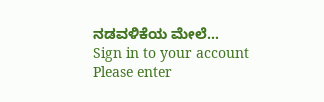ನಡವಳಿಕೆಯ ಮೇಲೆ…
Sign in to your account
Please enter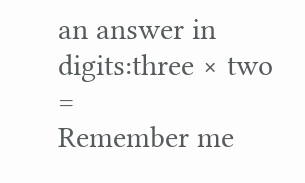an answer in digits:three × two =
Remember me